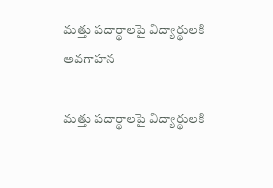మత్తు పదార్థాలపై విద్యార్థులకి అవగాహన

మత్తు పదార్థాలపై విద్యార్థులకి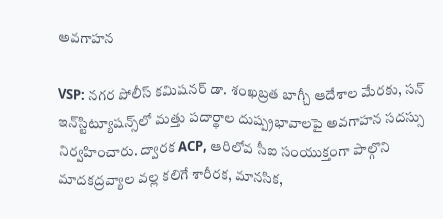అవగాహన

VSP: నగర పోలీస్ కమిషనర్ డా. శంఖబ్రత బాగ్చీ ఆదేశాల మేరకు, సన్ ఇన్‌స్టిట్యూషన్స్‌లో మత్తు పదార్థాల దుష్ప్రభావాలపై అవగాహన సదస్సు నిర్వహించారు. ద్వారక ACP, ఆరిలోవ సీఐ సంయుక్తంగా పాల్గొని మాదకద్రవ్యాల వల్ల కలిగే శారీరక, మానసిక,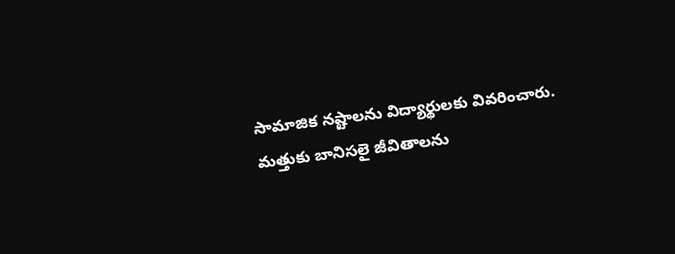సామాజిక నష్టాలను విద్యార్థులకు వివరించారు. మత్తుకు బానిసలై జీవితాలను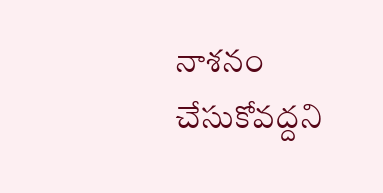నాశనం చేసుకోవద్దని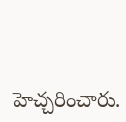హెచ్చరించారు.